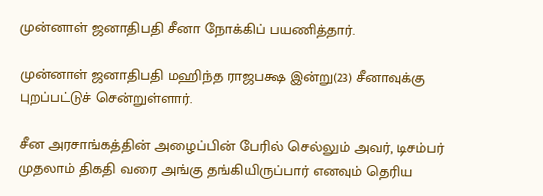முன்னாள் ஜனாதிபதி சீனா நோக்கிப் பயணித்தார்.

முன்னாள் ஜனாதிபதி மஹிந்த ராஜபக்ஷ இன்று(23) சீனாவுக்கு புறப்பட்டுச் சென்றுள்ளார்.

சீன அரசாங்கத்தின் அழைப்பின் பேரில் செல்லும் அவர், டிசம்பர் முதலாம் திகதி வரை அங்கு தங்கியிருப்பார் எனவும் தெரிய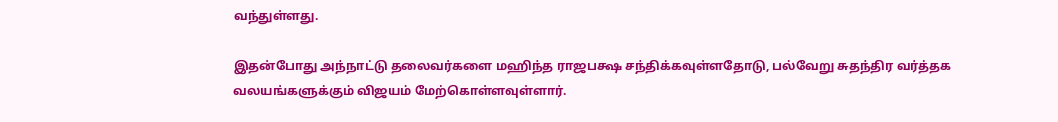வந்துள்ளது.

இதன்போது அந்நாட்டு தலைவர்களை மஹிந்த ராஜபக்ஷ சந்திக்கவுள்ளதோடு, பல்வேறு சுதந்திர வர்த்தக வலயங்களுக்கும் விஜயம் மேற்கொள்ளவுள்ளார்.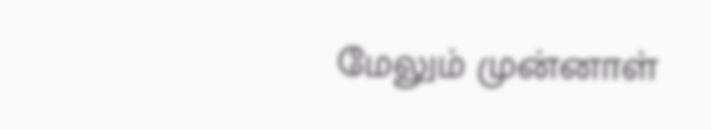மேலும் முன்னாள்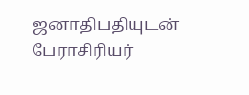ஜனாதிபதியுடன் பேராசிரியர்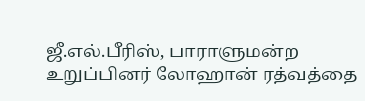ஜீ.எல்.பீரிஸ், பாராளுமன்ற உறுப்பினர் லோஹான் ரத்வத்தை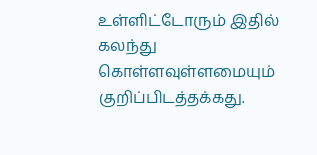உள்ளிட்டோரும் இதில் கலந்து கொள்ளவுள்ளமையும் குறிப்பிடத்தக்கது.